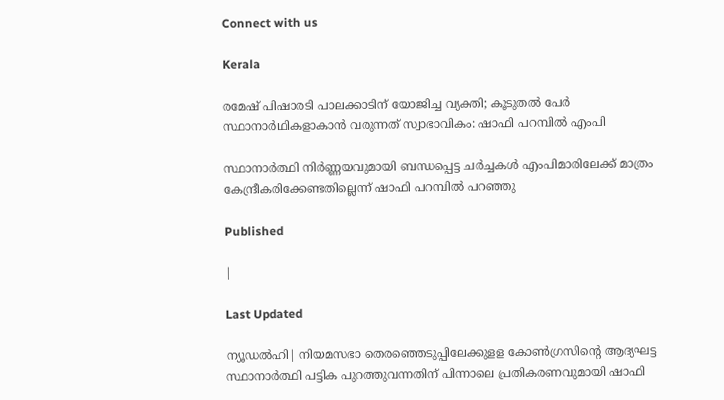Connect with us

Kerala

രമേഷ് പിഷാരടി പാലക്കാടിന് യോജിച്ച വ്യക്തി; കൂടുതൽ പേർ സ്ഥാനാർഥികളാകാൻ വരുന്നത് സ്വാഭാവികം: ഷാഫി പറമ്പില്‍ എംപി

സ്ഥാനാര്‍ത്ഥി നിര്‍ണ്ണയവുമായി ബന്ധപ്പെട്ട ചര്‍ച്ചകള്‍ എംപിമാരിലേക്ക് മാത്രം കേന്ദ്രീകരിക്കേണ്ടതില്ലെന്ന് ഷാഫി പറമ്പില്‍ പറഞ്ഞു

Published

|

Last Updated

ന്യൂഡല്‍ഹി| നിയമസഭാ തെരഞ്ഞെടുപ്പിലേക്കുളള കോണ്‍ഗ്രസിന്റെ ആദ്യഘട്ട സ്ഥാനാര്‍ത്ഥി പട്ടിക പുറത്തുവന്നതിന് പിന്നാലെ പ്രതികരണവുമായി ഷാഫി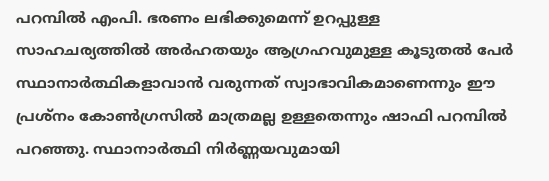പറമ്പില്‍ എംപി. ഭരണം ലഭിക്കുമെന്ന് ഉറപ്പുള്ള സാഹചര്യത്തില്‍ അര്‍ഹതയും ആഗ്രഹവുമുള്ള കൂടുതല്‍ പേര്‍ സ്ഥാനാര്‍ത്ഥികളാവാന്‍ വരുന്നത് സ്വാഭാവികമാണെന്നും ഈ പ്രശ്‌നം കോണ്‍ഗ്രസില്‍ മാത്രമല്ല ഉള്ളതെന്നും ഷാഫി പറമ്പില്‍ പറഞ്ഞു. സ്ഥാനാര്‍ത്ഥി നിര്‍ണ്ണയവുമായി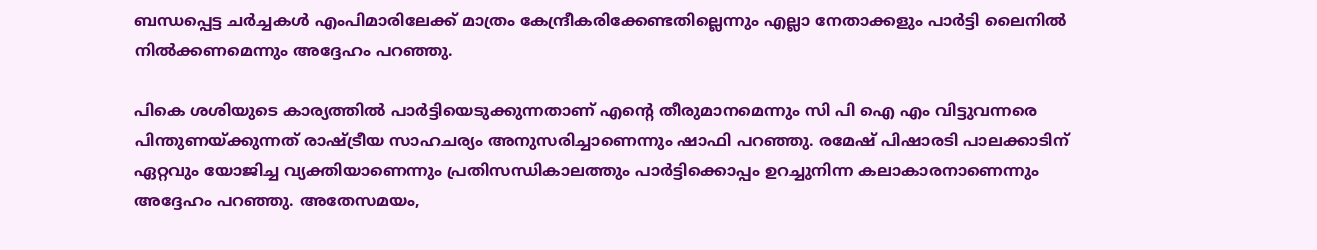ബന്ധപ്പെട്ട ചര്‍ച്ചകള്‍ എംപിമാരിലേക്ക് മാത്രം കേന്ദ്രീകരിക്കേണ്ടതില്ലെന്നും എല്ലാ നേതാക്കളും പാര്‍ട്ടി ലൈനിൽ നിൽക്കണമെന്നും അദ്ദേഹം പറഞ്ഞു.

പികെ ശശിയുടെ കാര്യത്തില്‍ പാര്‍ട്ടിയെടുക്കുന്നതാണ് എന്റെ തീരുമാനമെന്നും സി പി ഐ എം വിട്ടുവന്നരെ പിന്തുണയ്ക്കുന്നത് രാഷ്ട്രീയ സാഹചര്യം അനുസരിച്ചാണെന്നും ഷാഫി പറഞ്ഞു. രമേഷ് പിഷാരടി പാലക്കാടിന് ഏറ്റവും യോജിച്ച വ്യക്തിയാണെന്നും പ്രതിസന്ധികാലത്തും പാര്‍ട്ടിക്കൊപ്പം ഉറച്ചുനിന്ന കലാകാരനാണെന്നും അദ്ദേഹം പറഞ്ഞു. അതേസമയം,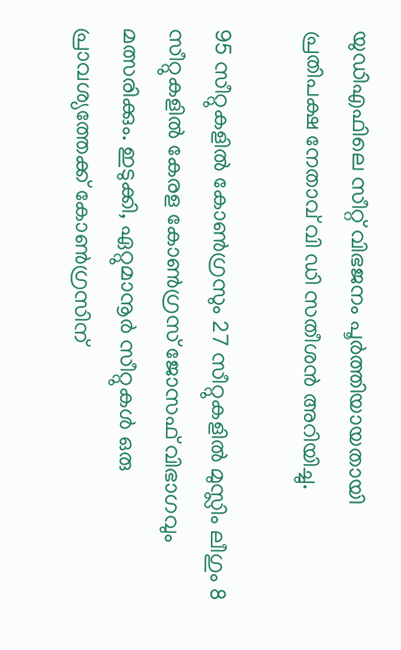യുഡിഎഫിലെ സീറ്റ് വിഭജനം പൂര്‍ത്തിയായതായി പ്രതിപക്ഷ നേതാവ് വി ഡി സതീശന്‍ അറിയിച്ചു.

95 സീറ്റുകളില്‍ കോണ്‍ഗ്രസും 27 സീറ്റുകളില്‍ മുസ്ലിം ലീഗും 8 സീറ്റുകളില്‍ കേരള കോണ്‍ഗ്രസ് ജോസഫ് വിഭാഗവും മത്സരിക്കും. ഇടുക്കി, ഏറ്റുമാനൂര്‍ സീറ്റുകള്‍ ഒരു പ്രാവശ്യത്തേക്ക് കോണ്‍ഗ്രസിന്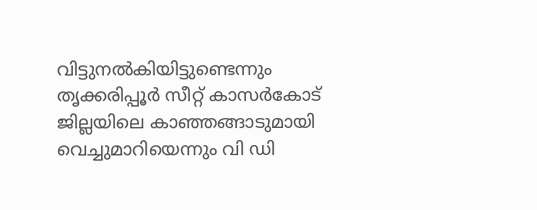വിട്ടുനല്‍കിയിട്ടുണ്ടെന്നും തൃക്കരിപ്പൂര്‍ സീറ്റ് കാസര്‍കോട് ജില്ലയിലെ കാഞ്ഞങ്ങാടുമായി വെച്ചുമാറിയെന്നും വി ഡി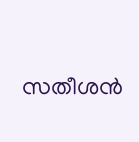സതീശന്‍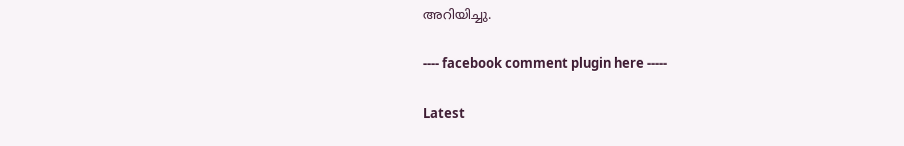അറിയിച്ചു.

---- facebook comment plugin here -----

Latest